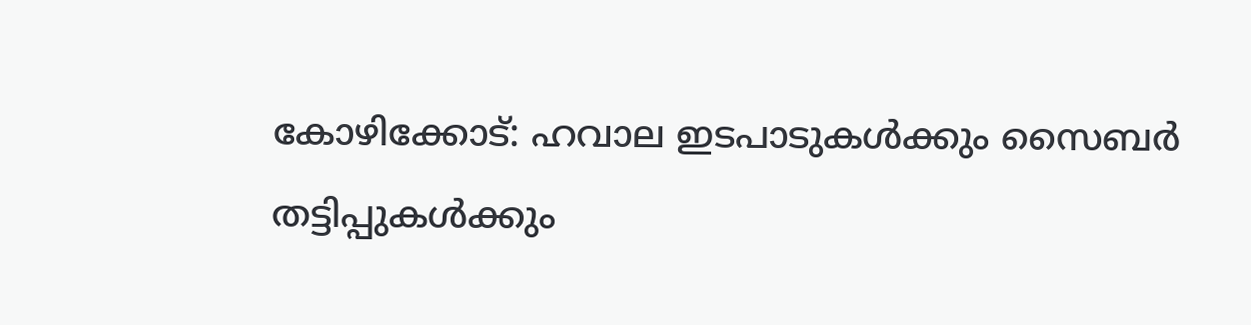കോഴിക്കോട്: ഹവാല ഇടപാടുകൾക്കും സൈബർ തട്ടിപ്പുകൾക്കും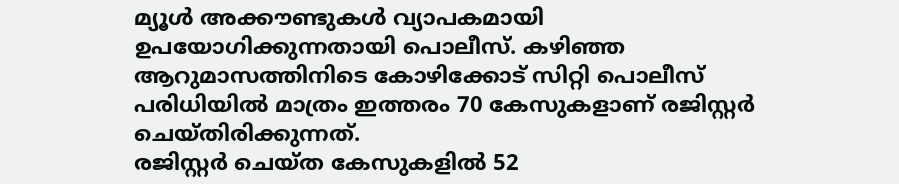മ്യൂൾ അക്കൗണ്ടുകൾ വ്യാപകമായി ഉപയോഗിക്കുന്നതായി പൊലീസ്. കഴിഞ്ഞ ആറുമാസത്തിനിടെ കോഴിക്കോട് സിറ്റി പൊലീസ് പരിധിയിൽ മാത്രം ഇത്തരം 70 കേസുകളാണ് രജിസ്റ്റർ ചെയ്തിരിക്കുന്നത്.
രജിസ്റ്റർ ചെയ്ത കേസുകളിൽ 52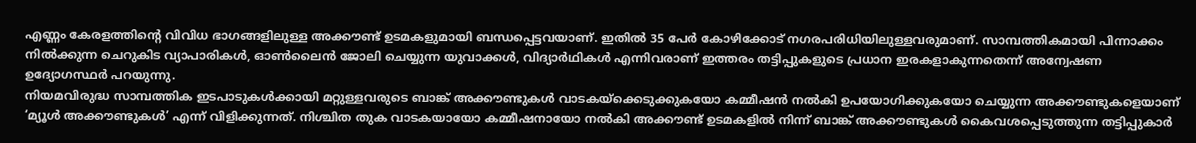എണ്ണം കേരളത്തിന്റെ വിവിധ ഭാഗങ്ങളിലുള്ള അക്കൗണ്ട് ഉടമകളുമായി ബന്ധപ്പെട്ടവയാണ്. ഇതിൽ 35 പേർ കോഴിക്കോട് നഗരപരിധിയിലുള്ളവരുമാണ്. സാമ്പത്തികമായി പിന്നാക്കം നിൽക്കുന്ന ചെറുകിട വ്യാപാരികൾ, ഓൺലൈൻ ജോലി ചെയ്യുന്ന യുവാക്കൾ, വിദ്യാർഥികൾ എന്നിവരാണ് ഇത്തരം തട്ടിപ്പുകളുടെ പ്രധാന ഇരകളാകുന്നതെന്ന് അന്വേഷണ ഉദ്യോഗസ്ഥർ പറയുന്നു.
നിയമവിരുദ്ധ സാമ്പത്തിക ഇടപാടുകൾക്കായി മറ്റുള്ളവരുടെ ബാങ്ക് അക്കൗണ്ടുകൾ വാടകയ്ക്കെടുക്കുകയോ കമ്മീഷൻ നൽകി ഉപയോഗിക്കുകയോ ചെയ്യുന്ന അക്കൗണ്ടുകളെയാണ് ‘മ്യൂൾ അക്കൗണ്ടുകൾ’ എന്ന് വിളിക്കുന്നത്. നിശ്ചിത തുക വാടകയായോ കമ്മീഷനായോ നൽകി അക്കൗണ്ട് ഉടമകളിൽ നിന്ന് ബാങ്ക് അക്കൗണ്ടുകൾ കൈവശപ്പെടുത്തുന്ന തട്ടിപ്പുകാർ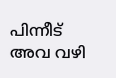പിന്നീട് അവ വഴി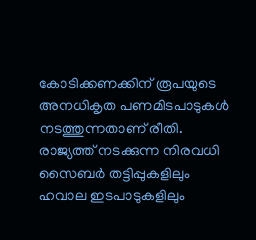കോടിക്കണക്കിന് രൂപയുടെ അനധികൃത പണമിടപാടുകൾ നടത്തുന്നതാണ് രീതി.
രാജ്യത്ത് നടക്കുന്ന നിരവധി സൈബർ തട്ടിപ്പുകളിലും ഹവാല ഇടപാടുകളിലും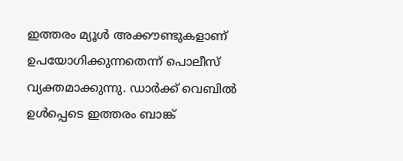ഇത്തരം മ്യൂൾ അക്കൗണ്ടുകളാണ് ഉപയോഗിക്കുന്നതെന്ന് പൊലീസ് വ്യക്തമാക്കുന്നു. ഡാർക്ക് വെബിൽ ഉൾപ്പെടെ ഇത്തരം ബാങ്ക്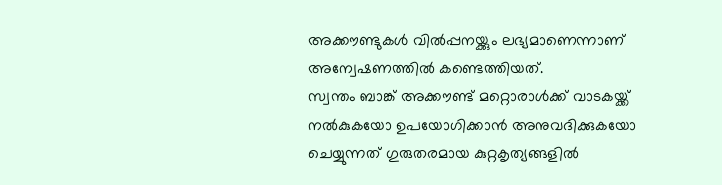അക്കൗണ്ടുകൾ വിൽപ്പനയ്ക്കും ലഭ്യമാണെന്നാണ് അന്വേഷണത്തിൽ കണ്ടെത്തിയത്.
സ്വന്തം ബാങ്ക് അക്കൗണ്ട് മറ്റൊരാൾക്ക് വാടകയ്ക്ക് നൽകുകയോ ഉപയോഗിക്കാൻ അനുവദിക്കുകയോ ചെയ്യുന്നത് ഗുരുതരമായ കുറ്റകൃത്യങ്ങളിൽ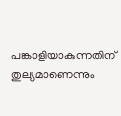പങ്കാളിയാകുന്നതിന് തുല്യമാണെന്നും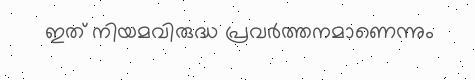ഇത് നിയമവിരുദ്ധ പ്രവർത്തനമാണെന്നും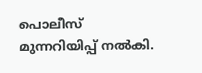പൊലീസ് മുന്നറിയിപ്പ് നൽകി.